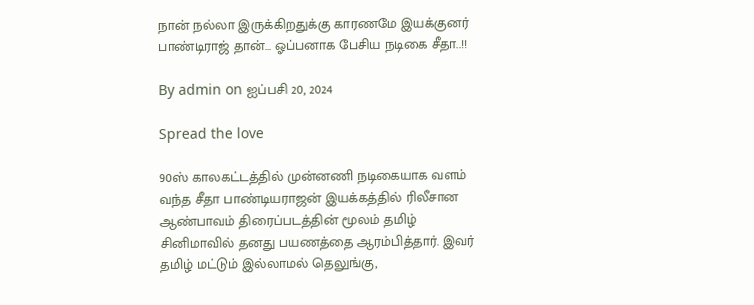நான் நல்லா இருக்கிறதுக்கு காரணமே இயக்குனர் பாண்டிராஜ் தான்… ஓப்பனாக பேசிய நடிகை சீதா..!!

By admin on ஐப்பசி 20, 2024

Spread the love

90ஸ் காலகட்டத்தில் முன்னணி நடிகையாக வளம் வந்த சீதா பாண்டியராஜன் இயக்கத்தில் ரிலீசான ஆண்பாவம் திரைப்படத்தின் மூலம் தமிழ் சினிமாவில் தனது பயணத்தை ஆரம்பித்தார். இவர் தமிழ் மட்டும் இல்லாமல் தெலுங்கு,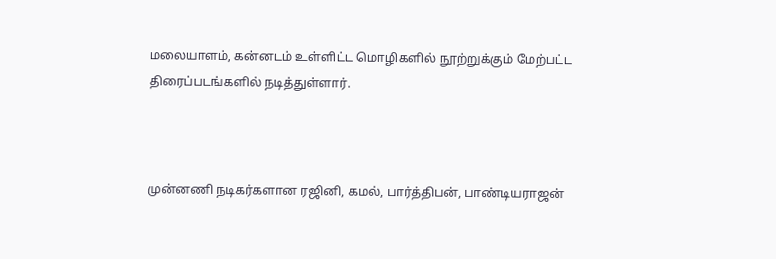மலையாளம், கன்னடம் உள்ளிட்ட மொழிகளில் நூற்றுக்கும் மேற்பட்ட திரைப்படங்களில் நடித்துள்ளார்.



முன்னணி நடிகர்களான ரஜினி, கமல், பார்த்திபன், பாண்டியராஜன்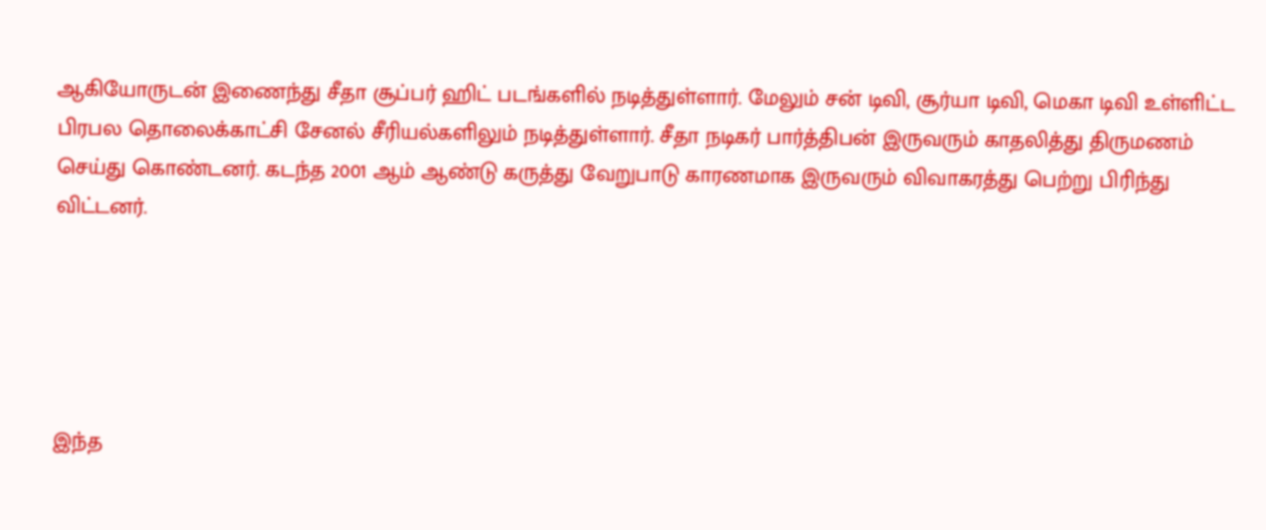ஆகியோருடன் இணைந்து சீதா சூப்பர் ஹிட் படங்களில் நடித்துள்ளார். மேலும் சன் டிவி, சூர்யா டிவி, மெகா டிவி உள்ளிட்ட பிரபல தொலைக்காட்சி சேனல் சீரியல்களிலும் நடித்துள்ளார். சீதா நடிகர் பார்த்திபன் இருவரும் காதலித்து திருமணம் செய்து கொண்டனர். கடந்த 2001 ஆம் ஆண்டு கருத்து வேறுபாடு காரணமாக இருவரும் விவாகரத்து பெற்று பிரிந்து விட்டனர்.





இந்த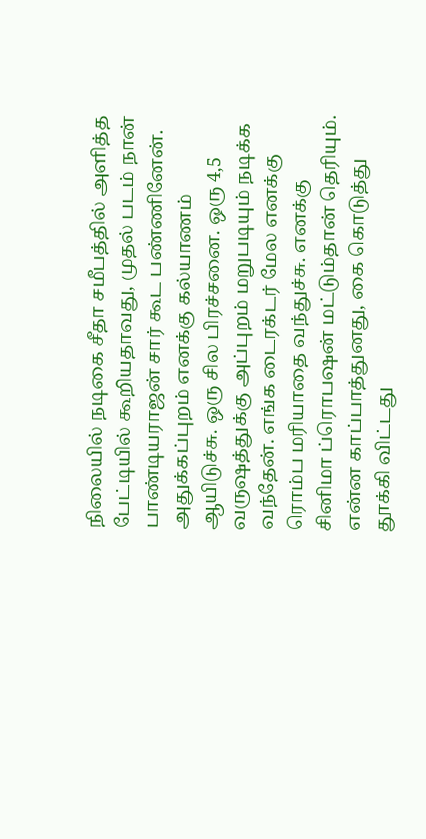நிலையில் நடிகை சீதா சமீபத்தில் அளித்த பேட்டியில் கூறியதாவது, முதல் படம் நான் பாண்டியராஜன் சார் கூட பண்ணினேன். அதுக்கப்புறம் எனக்கு கல்யாணம் ஆயிடுச்சு. ஒரு சில பிரச்சனை. ஒரு 4,5 வருஷத்துக்கு அப்புறம் மறுபடியும் நடிக்க வந்தேன். எங்க டைரக்டர் மேல எனக்கு ரொம்ப மரியாதை வந்துச்சு. எனக்கு சினிமா ப்ரொபஷன் மட்டும்தான் தெரியும். என்ன காப்பாத்துனது, கை கொடுத்து தூக்கி விட்டது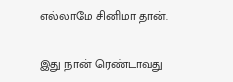எல்லாமே சினிமா தான்.

இது நான் ரெண்டாவது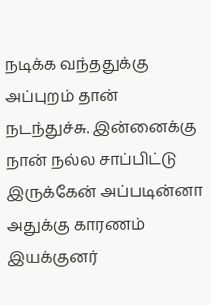நடிக்க வந்ததுக்கு அப்புறம் தான் நடந்துச்சு. இன்னைக்கு நான் நல்ல சாப்பிட்டு இருக்கேன் அப்படின்னா அதுக்கு காரணம் இயக்குனர்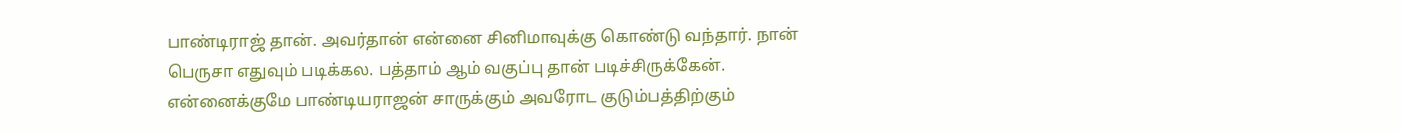பாண்டிராஜ் தான். அவர்தான் என்னை சினிமாவுக்கு கொண்டு வந்தார். நான் பெருசா எதுவும் படிக்கல. பத்தாம் ஆம் வகுப்பு தான் படிச்சிருக்கேன். என்னைக்குமே பாண்டியராஜன் சாருக்கும் அவரோட குடும்பத்திற்கும்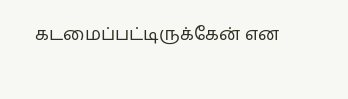கடமைப்பட்டிருக்கேன் என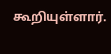கூறியுள்ளார்.